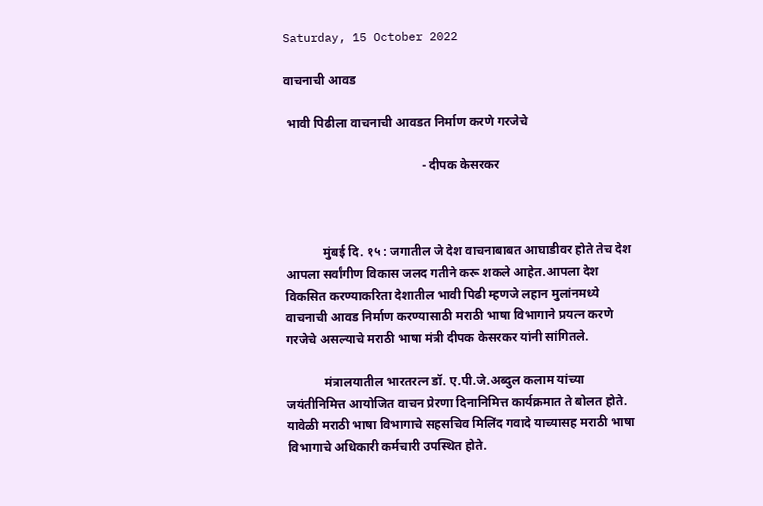Saturday, 15 October 2022

वाचनाची आवड

 भावी पिढीला वाचनाची आवडत निर्माण करणे गरजेचे

                                            - दीपक केसरकर



            मुंबई दि. १५ : जगातील जे देश वाचनाबाबत आघाडीवर होते तेच देश आपला सर्वांगीण विकास जलद गतीने करू शकले आहेत.आपला देश विकसित करण्याकरिता देशातील भावी पिढी म्हणजे लहान मुलांनमध्ये वाचनाची आवड निर्माण करण्यासाठी मराठी भाषा विभागाने प्रयत्न करणे गरजेचे असल्याचे मराठी भाषा मंत्री दीपक केसरकर यांनी सांगितले.

            मंत्रालयातील भारतरत्न डॉ. ए.पी.जे.अब्दुल कलाम यांच्या जयंतीनिमित्त आयोजित वाचन प्रेरणा दिनानिमित्त कार्यक्रमात ते बोलत होते. यावेळी मराठी भाषा विभागाचे सहसचिव मिलिंद गवादे याच्यासह मराठी भाषा विभागाचे अधिकारी कर्मचारी उपस्थित होते.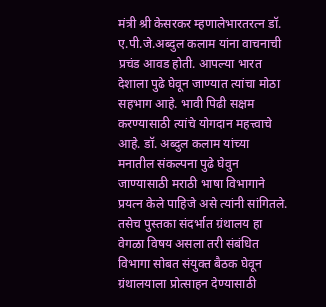मंत्री श्री केसरकर म्हणालेभारतरत्न डॉ. ए.पी.जे.अब्दुल कलाम यांना वाचनाची प्रचंड आवड होती. आपल्या भारत देशाला पुढे घेवून जाण्यात त्यांचा मोठा सहभाग आहे. भावी पिढी सक्षम करण्यासाठी त्यांचे योगदान महत्त्वाचे आहे. डॉ. अब्दुल कलाम यांच्या मनातील संकल्पना पुढे घेवुन जाण्यासाठी मराठी भाषा विभागाने प्रयत्न केले पाहिजे असे त्यांनी सांगितले. तसेच पुस्तका संदर्भात ग्रंथालय हा वेगळा विषय असला तरी संबंधित विभागा सोबत संयुक्त बैठक घेवून ग्रंथालयाला प्रोत्साहन देण्यासाठी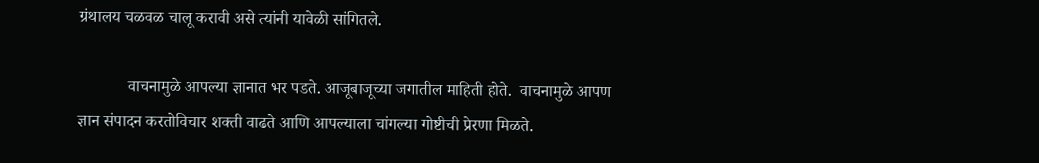ग्रंथालय चळवळ चालू करावी असे त्यांनी यावेळी सांगितले.

            वाचनामुळे आपल्या ज्ञानात भर पडते. आजूबाजूच्या जगातील माहिती होते.  वाचनामुळे आपण ज्ञान संपादन करतोविचार शक्ती वाढते आणि आपल्याला चांगल्या गोष्टीची प्रेरणा मिळते.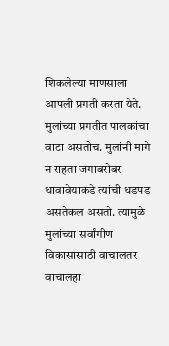शिकलेल्या माणसाला आपली प्रगती करता येते. मुलांच्या प्रगतीत पालकांचा वाटा असतोच. मुलांनी मागे न राहता जगाबरोबर धावावेयाकडे त्यांची धडपड असतेकल असतो. त्यामुळे मुलांच्या सर्वांगीण विकासासाठी वाचालतर वाचालहा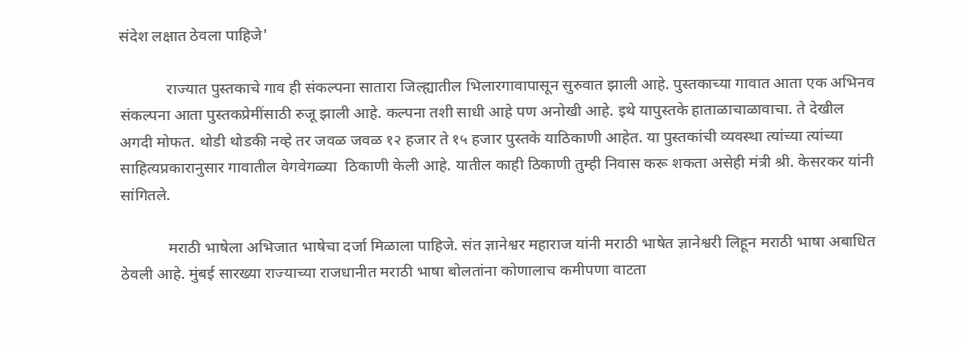संदेश लक्षात ठेवला पाहिजे'

            राज्यात पुस्तकाचे गाव ही संकल्पना सातारा जिल्ह्यातील भिलारगावापासून सुरुवात झाली आहे. पुस्तकाच्या गावात आता एक अभिनव संकल्पना आता पुस्तकप्रेमींसाठी रुजू झाली आहे. कल्पना तशी साधी आहे पण अनोखी आहे. इथे यापुस्तके हाताळाचाळावाचा. ते देखील अगदी मोफत. थोडी थोडकी नव्हे तर जवळ जवळ १२ हजार ते १५ हजार पुस्तके याठिकाणी आहेत. या पुस्तकांची व्यवस्था त्यांच्या त्यांच्या साहित्यप्रकारानुसार गावातील वेगवेगळ्या  ठिकाणी केली आहे. यातील काही ठिकाणी तुम्ही निवास करू शकता असेही मंत्री श्री. केसरकर यांनी सांगितले.

            मराठी भाषेला अभिजात भाषेचा दर्जा मिळाला पाहिजे. संत ज्ञानेश्वर महाराज यांनी मराठी भाषेत ज्ञानेश्वरी लिहून मराठी भाषा अबाधित ठेवली आहे. मुंबई सारख्या राज्याच्या राजधानीत मराठी भाषा बोलतांना कोणालाच कमीपणा वाटता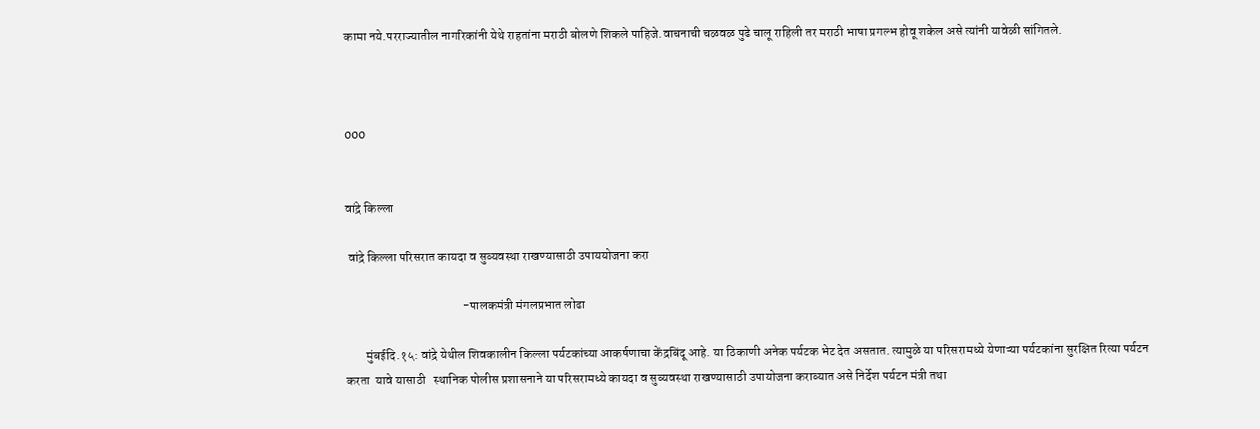कामा नये.परराज्यातील नागरिकांनी येथे राहतांना मराठी बोलणे शिकले पाहिजे.वाचनाची चळवळ पुढे चालू राहिली तर मराठी भाषा प्रगल्भ होवू शकेल असे त्यांनी यावेळी सांगितले.



000


वांद्रे किल्ला

 वांद्रे किल्ला परिसरात कायदा व सुव्यवस्था राखण्यासाठी उपाययोजना करा

                                              -पालकमंत्री मंगलप्रभात लोढा

        मुंबईदि.१५: वांद्रे येथील शिवकालीन किल्ला पर्यटकांच्या आकर्षणाचा केंद्रबिंदू आहे. या ठिकाणी अनेक पर्यटक भेट देत असतात. त्यामुळे या परिसरामध्ये येणाऱ्या पर्यटकांना सुरक्षित रित्या पर्यटन करता  यावे यासाठी   स्थानिक पोलीस प्रशासनाने या परिसरामध्ये कायदा व सुव्यवस्था राखण्यासाठी उपायोजना कराव्यात असे निर्देश पर्यटन मंत्री तथा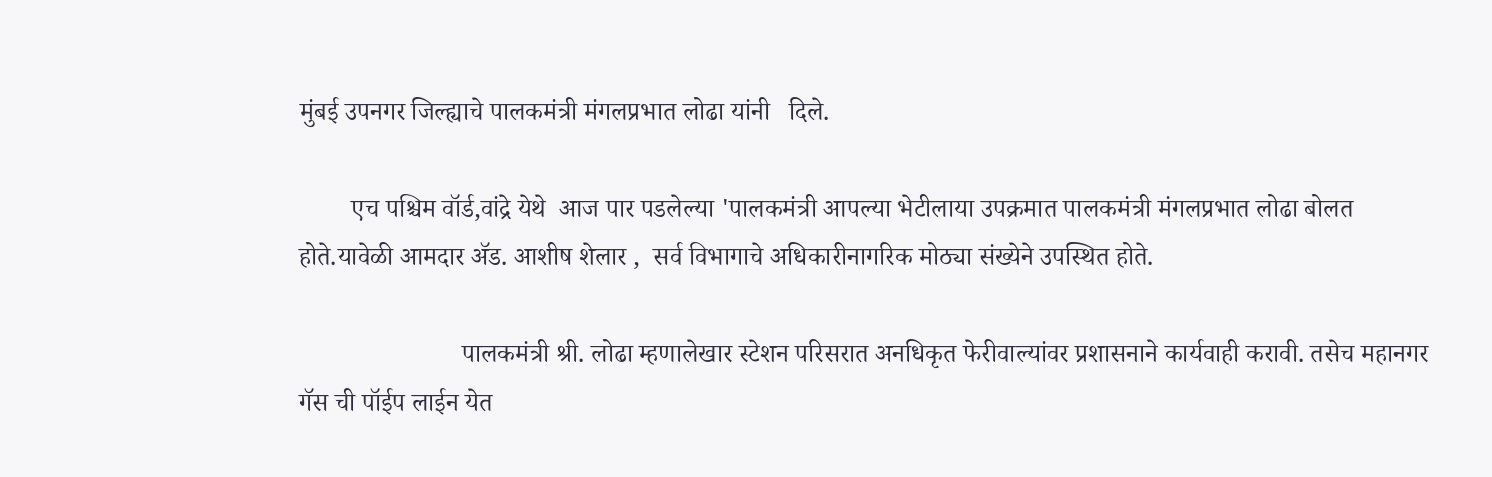मुंबई उपनगर जिल्ह्याचे पालकमंत्री मंगलप्रभात लोढा यांनी   दिले.

        एच पश्चिम वॉर्ड,वांद्रे येथे  आज पार पडलेल्या 'पालकमंत्री आपल्या भेटीलाया उपक्रमात पालकमंत्री मंगलप्रभात लोढा बोलत होते.यावेळी आमदार ॲड. आशीष शेलार ,  सर्व विभागाचे अधिकारीनागरिक मोठ्या संख्येने उपस्थित होते.

                         पालकमंत्री श्री. लोढा म्हणालेखार स्टेशन परिसरात अनधिकृत फेरीवाल्यांवर प्रशासनाने कार्यवाही करावी. तसेच महानगर गॅस ची पॉईप लाईन येत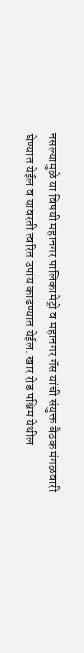नसल्यामुळे या विषयी महानगर पालिकामेट्रो व महानगर गॅस यांची संयुक्त बैठक मंगळवारी घेण्यात येईल व यावरती त्वरित उपाय काढण्यात येईल. खार रोड पश्चिम येथील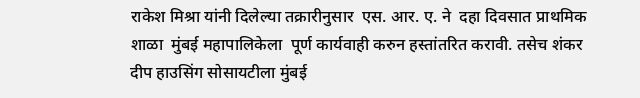राकेश मिश्रा यांनी दिलेल्या तक्रारीनुसार  एस. आर. ए. ने  दहा दिवसात प्राथमिक शाळा  मुंबई महापालिकेला  पूर्ण कार्यवाही करुन हस्तांतरित करावी. तसेच शंकर दीप हाउसिंग सोसायटीला मुंबई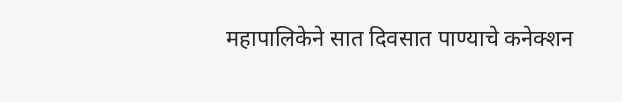महापालिकेने सात दिवसात पाण्याचे कनेक्शन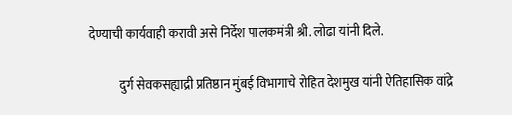देण्याची कार्यवाही करावी असे निर्देश पालकमंत्री श्री. लोढा यांनी दिले.

            दुर्ग सेवकसह्याद्री प्रतिष्ठान मुंबई विभागाचे रोहित देशमुख यांनी ऐतिहासिक वांद्रे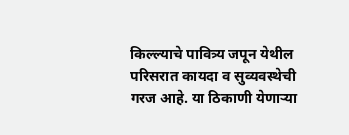किल्ल्याचे पावित्र्य जपून येथील परिसरात कायदा व सुव्यवस्थेची गरज आहे. या ठिकाणी येणाऱ्या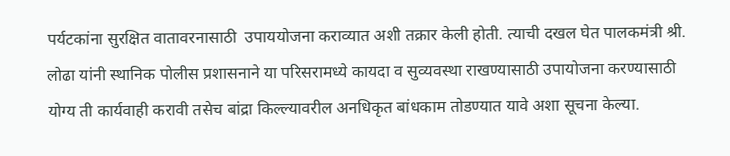पर्यटकांना सुरक्षित वातावरनासाठी  उपाययोजना कराव्यात अशी तक्रार केली होती. त्याची दखल घेत पालकमंत्री श्री. लोढा यांनी स्थानिक पोलीस प्रशासनाने या परिसरामध्ये कायदा व सुव्यवस्था राखण्यासाठी उपायोजना करण्यासाठी योग्य ती कार्यवाही करावी तसेच बांद्रा किल्ल्यावरील अनधिकृत बांधकाम तोडण्यात यावे अशा सूचना केल्या.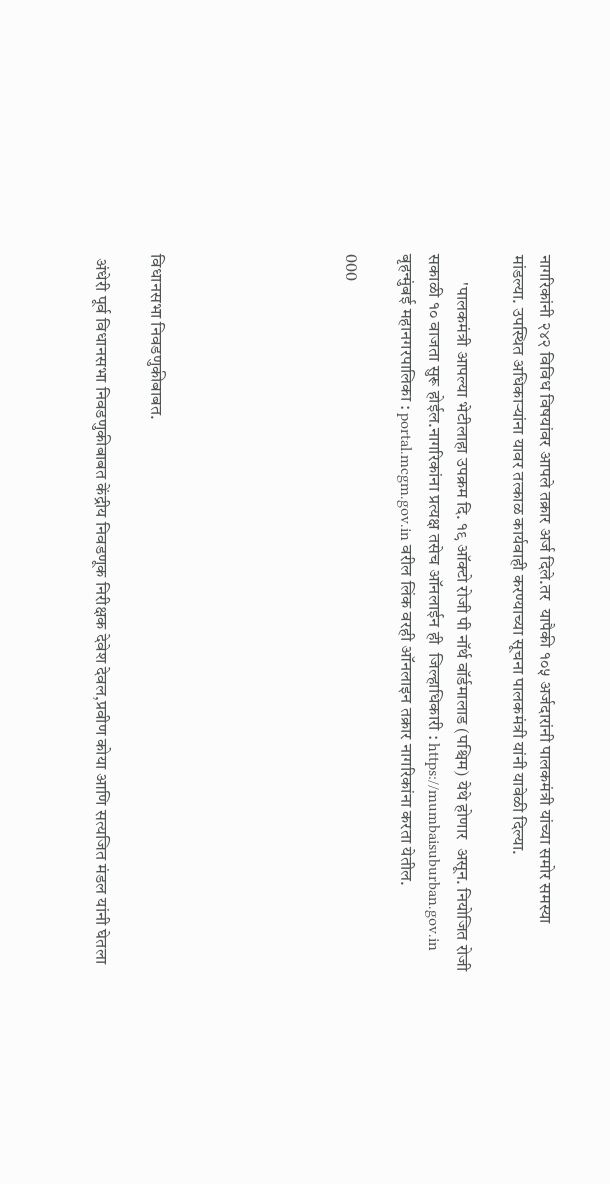नागरिकांनी २४२ विविध विषयांवर आपले तक्रार अर्ज दिले.तर  यापैकी १०५ अर्जदारांनी पालकमंत्री यांच्या समोर समस्या मांडल्या. उपस्थित अधिकाऱ्यांना यावर तत्काळ कार्यवाही करण्याच्या सूचना पालकमंत्री यांनी यावेळी दिल्या.

        'पालकमंत्री आपल्या भेटीलाहा उपक्रम दि. १९ ऑक्टो रोजी पी नॉर्थ वॉर्डमालाड (पश्चिम) येथे होणार  असून. नियोजित रोजी सकाळी १० वाजता सुरू होईल.नागरिकांना प्रत्यक्ष तसेच ऑनलाईन ही  जिल्हाधिकारी : https://mumbaisuburban.gov.in  बृहन्मुंबई महानगरपालिका : portal.mcgm.gov.in वरील लिंक वरही ऑनलाइन तक्रार नागरिकांना करता येतील.

000






विधानसभा निवडणुकीबाबत.

 अंधेरी पूर्व विधानसभा निवडणुकीबाबत केंद्रीय निवडणूक निरीक्षक देवेश देवल,प्रवीण कोया आणि सत्यजित मंडल यांनी घेतला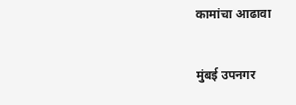कामांचा आढावा


मुंबई उपनगर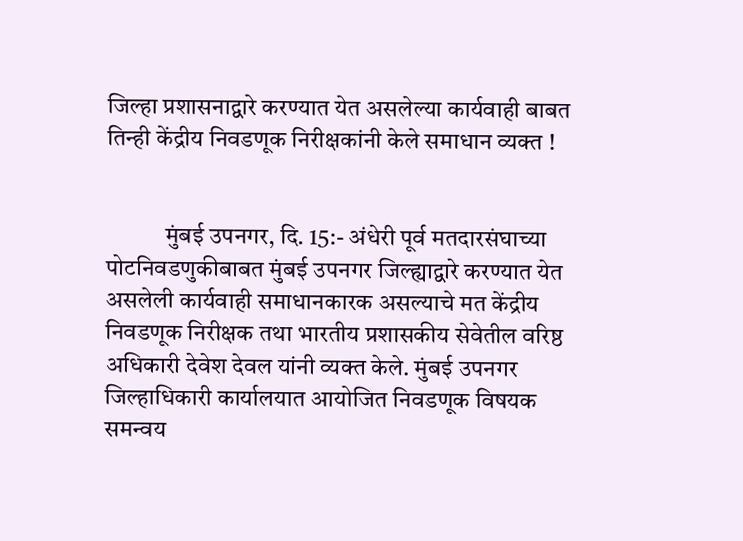जिल्हा प्रशासनाद्वारे करण्यात येत असलेल्या कार्यवाही बाबत तिन्ही केंद्रीय निवडणूक निरीक्षकांनी केले समाधान व्यक्त !


            मुंबई उपनगर, दि. 15:- अंधेरी पूर्व मतदारसंघाच्या पोटनिवडणुकीबाबत मुंबई उपनगर जिल्ह्याद्वारे करण्यात येत असलेली कार्यवाही समाधानकारक असल्याचे मत केंद्रीय निवडणूक निरीक्षक तथा भारतीय प्रशासकीय सेवेतील वरिष्ठ अधिकारी देवेश‌ देवल यांनी व्यक्त केले. मुंबई उपनगर जिल्हाधिकारी कार्यालयात आयोजित निवडणूक विषयक समन्वय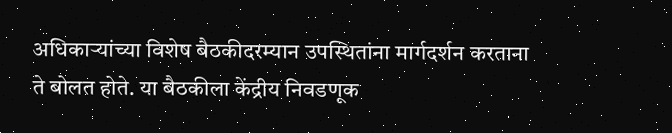अधिकाऱ्यांच्या विशेष बैठकीदरम्यान उपस्थितांना मार्गदर्शन करताना ते बोलत होते. या बैठकीला केंद्रीय निवडणूक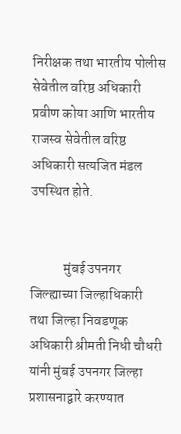निरीक्षक तथा भारतीय पोलीस सेवेतील वरिष्ठ अधिकारी प्रवीण कोया आणि भारतीय राजस्व सेवेतील वरिष्ठ अधिकारी सत्यजित मंडल उपस्थित होते.


            मुंबई उपनगर जिल्ह्याच्या जिल्हाधिकारी तथा जिल्हा निवडणूक अधिकारी श्रीमती निधी चौधरी यांनी मुंबई उपनगर जिल्हा प्रशासनाद्वारे करण्यात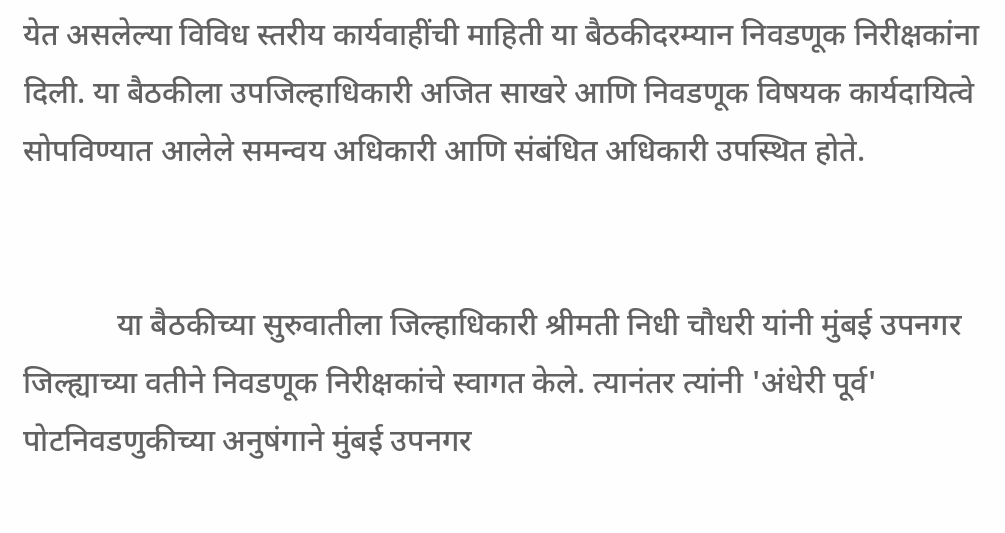येत असलेल्या विविध स्तरीय कार्यवाहींची माहिती या बैठकीदरम्यान निवडणूक निरीक्षकांना दिली. या बैठकीला उपजिल्हाधिकारी अजित साखरे आणि निवडणूक विषयक कार्यदायित्वे सोपविण्यात आलेले समन्वय अधिकारी आणि संबंधित अधिकारी उपस्थित होते.


            या बैठकीच्या सुरुवातीला जिल्हाधिकारी श्रीमती निधी चौधरी यांनी मुंबई उपनगर जिल्ह्याच्या वतीने निवडणूक निरीक्षकांचे स्वागत केले. त्यानंतर त्यांनी 'अंधेरी पूर्व' पोटनिवडणुकीच्या अनुषंगाने मुंबई उपनगर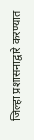जिल्हा प्रशासनाद्वारे करण्यात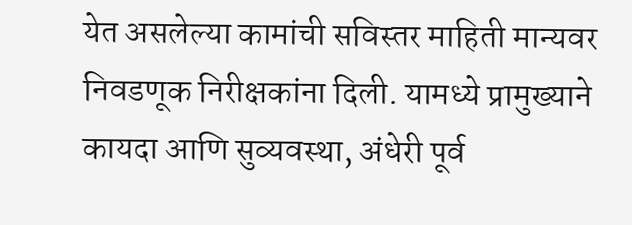येत असलेल्या कामांची सविस्तर माहिती मान्यवर निवडणूक निरीक्षकांना दिली. यामध्ये प्रामुख्याने कायदा आणि सुव्यवस्था, अंधेरी पूर्व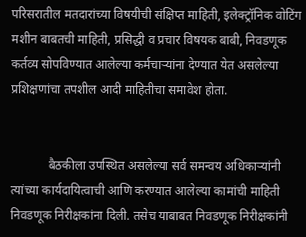परिसरातील मतदारांच्या विषयीची संक्षिप्त माहिती, इलेक्ट्रॉनिक वोटिंग मशीन बाबतची माहिती, प्रसिद्धी व प्रचार विषयक बाबी, निवडणूक कर्तव्य सोपविण्यात आलेल्या कर्मचाऱ्यांना देण्यात येत असलेल्या प्रशिक्षणांचा तपशील आदी माहितीचा समावेश होता.


            बैठकीला उपस्थित असलेल्या सर्व समन्वय अधिकाऱ्यांनी त्यांच्या कार्यदायित्वाची आणि करण्यात आलेल्या कामांची माहिती निवडणूक निरीक्षकांना दिली. तसेच याबाबत निवडणूक निरीक्षकांनी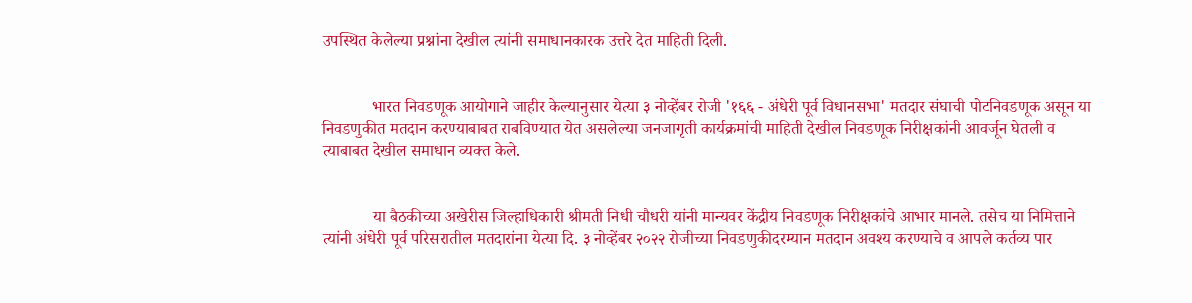उपस्थित केलेल्या प्रश्नांना देखील त्यांनी समाधानकारक उत्तरे देत माहिती दिली.


            भारत निवडणूक आयोगाने जाहीर केल्यानुसार येत्या ३ नोव्हेंबर रोजी '१६६ - अंधेरी पूर्व विधानसभा' मतदार संघाची पोटनिवडणूक असून या निवडणुकीत मतदान करण्याबाबत राबविण्यात येत असलेल्या जनजागृती कार्यक्रमांची माहिती देखील निवडणूक निरीक्षकांनी आवर्जून घेतली व त्याबाबत देखील समाधान व्यक्त केले.


            या बैठकीच्या अखेरीस जिल्हाधिकारी श्रीमती निधी चौधरी यांनी मान्यवर केंद्रीय निवडणूक निरीक्षकांचे आभार मानले. तसेच या निमित्ताने त्यांनी अंधेरी पूर्व परिसरातील मतदारांना येत्या दि. ३ नोव्हेंबर २०२२ रोजीच्या निवडणुकीदरम्यान मतदान अवश्य करण्याचे व आपले कर्तव्य पार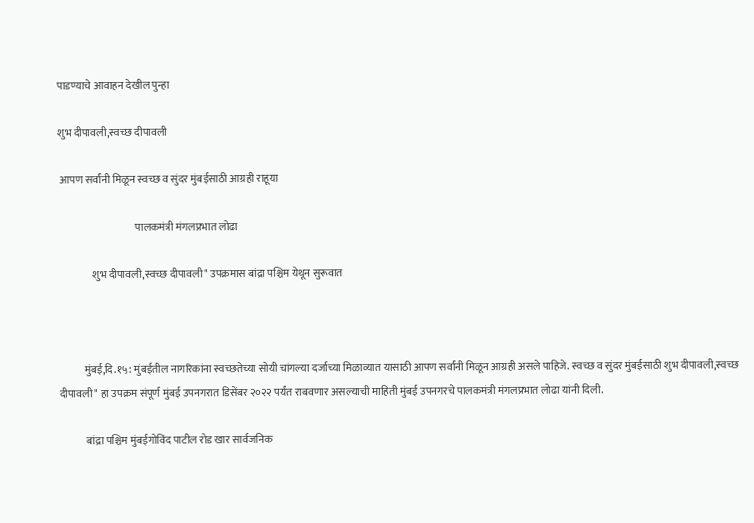पाडण्याचे आवाहन देखील पुन्हा

शुभ दीपावली,स्वच्छ दीपावली

 आपण सर्वांनी मिळून स्वच्छ व सुंदर मुंबईसाठी आग्रही राहूया

                                     पालकमंत्री मंगलप्रभात लोढा

                शुभ दीपावली,स्वच्छ दीपावली" उपक्रमास बांद्रा पश्चिम येथून सुरूवात



            मुंबई,दि.१५: मुंबईतील नागरिकांना स्वच्छतेच्या सोयी चांगल्या दर्जाच्या मिळाव्यात यासाठी आपण सर्वांनी मिळून आग्रही असले पाहिजे. स्वच्छ व सुंदर मुंबईसाठी शुभ दीपावली,स्वच्छ दीपावली" हा उपक्रम संपूर्ण मुंबई उपनगरात डिसेंबर २०२२ पर्यंत राबवणार असल्याची माहिती मुंबई उपनगरचे पालकमंत्री मंगलप्रभात लोढा यांनी दिली.

             बांद्रा पश्चिम मुंबईगोविंद पाटील रोड खार सार्वजनिक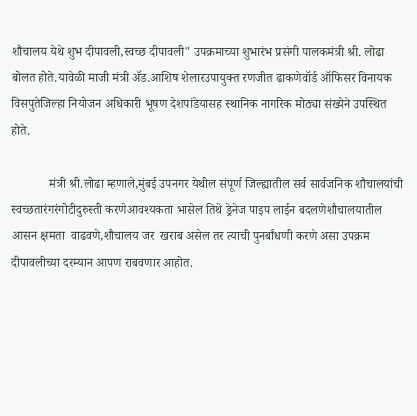शौचालय येथे शुभ दीपावली,स्वच्छ दीपावली" उपक्रमाच्या शुभारंभ प्रसंगी पालकमंत्री श्री. लोढा बोलत होते.यावेळी माजी मंत्री ॲड.आशिष शेलारउपायुक्त रणजीत ढाकणेवॉर्ड ऑफिसर विनायक विसपुतेजिल्हा नियोजन अधिकारी भूषण देशपांडेयासह स्थानिक नागरिक मोठ्या संख्येने उपस्थित होते.

            मंत्री श्री.लोढा म्हणाले,मुंबई उपनगर येथील संपूर्ण जिल्ह्यातील सर्व सार्वजनिक शौचालयांची स्वच्छतारंगरंगोटीदुरुस्ती करणेआवश्यकता भासेल तिथे ड्रेनेज पाइप लाईन बदलणेशौचालयातील आसन क्षमता  वाढवणे,शौचालय जर  खराब असेल तर त्याची पुनर्बांधणी करणे असा उपक्रम दीपावलीच्या दरम्यान आपण राबवणार आहोत.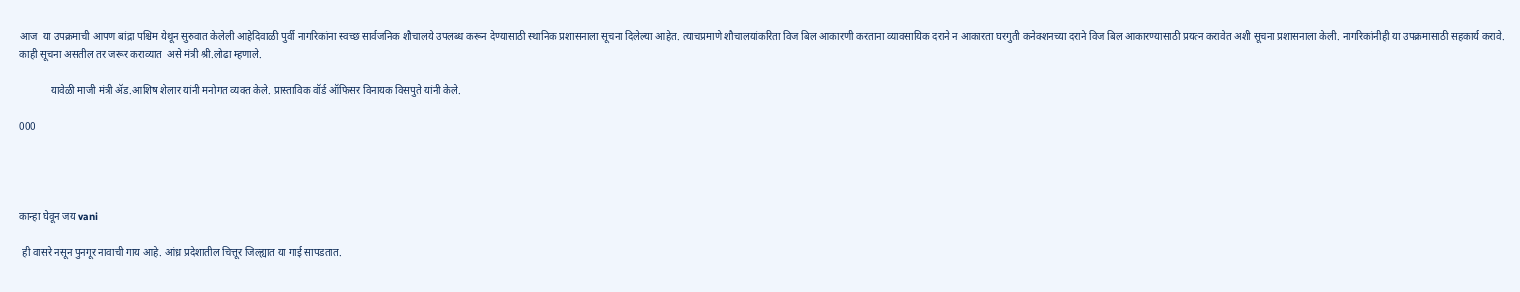आज  या उपक्रमाची आपण बांद्रा पश्चिम येथून सुरुवात केलेली आहेदिवाळी पुर्वी नागरिकांना स्वच्छ सार्वजनिक शौचालये उपलब्ध करून देण्यासाठी स्थानिक प्रशासनाला सूचना दिलेल्या आहेत. त्याचप्रमाणे शौचालयांकरिता विज बिल आकारणी करताना व्यावसायिक दराने न आकारता घरगुती कनेक्शनच्या दराने विज बिल आकारण्यासाठी प्रयत्न करावेत अशी सूचना प्रशासनाला केली. नागरिकांनीही या उपक्रमासाठी सहकार्य करावे. काही सूचना असतील तर जरूर कराव्यात  असे मंत्री श्री.लोढा म्हणाले.

            यावेळी माजी मंत्री ॲड.आशिष शेलार यांनी मनोगत व्यक्त केले. प्रास्ताविक वॉर्ड ऑफिसर विनायक विसपुते यांनी केले.

000




कान्हा घेवून जय vani

 ही वासरे नसून पुनगूर नावाची गाय आहे. आंध्र प्रदेशातील चित्तूर जिल्ह्यात या गाई सापडतात.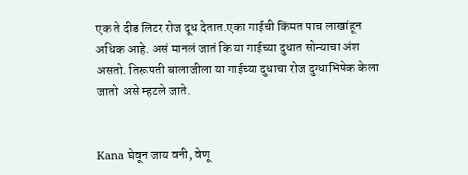एक ते दीड लिटर रोज दूध देतात.एका गाईची किंमत पाच लाखांहून अधिक आहे. असं मानलं जातं कि या गाईच्या दुधात सोन्याचा अंश असतो. तिरूपती बालाजीला या गाईच्या दुधाचा रोज दुग्धाभिषेक केला जातो  असे म्हटले जाते.


Kana घेवून जाय वनी, वेणू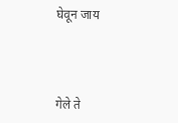घेवून जाय




गेले ते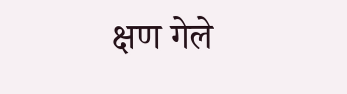क्षण गेले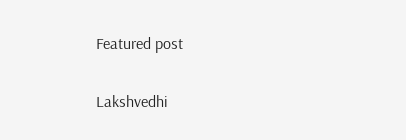Featured post

Lakshvedhi